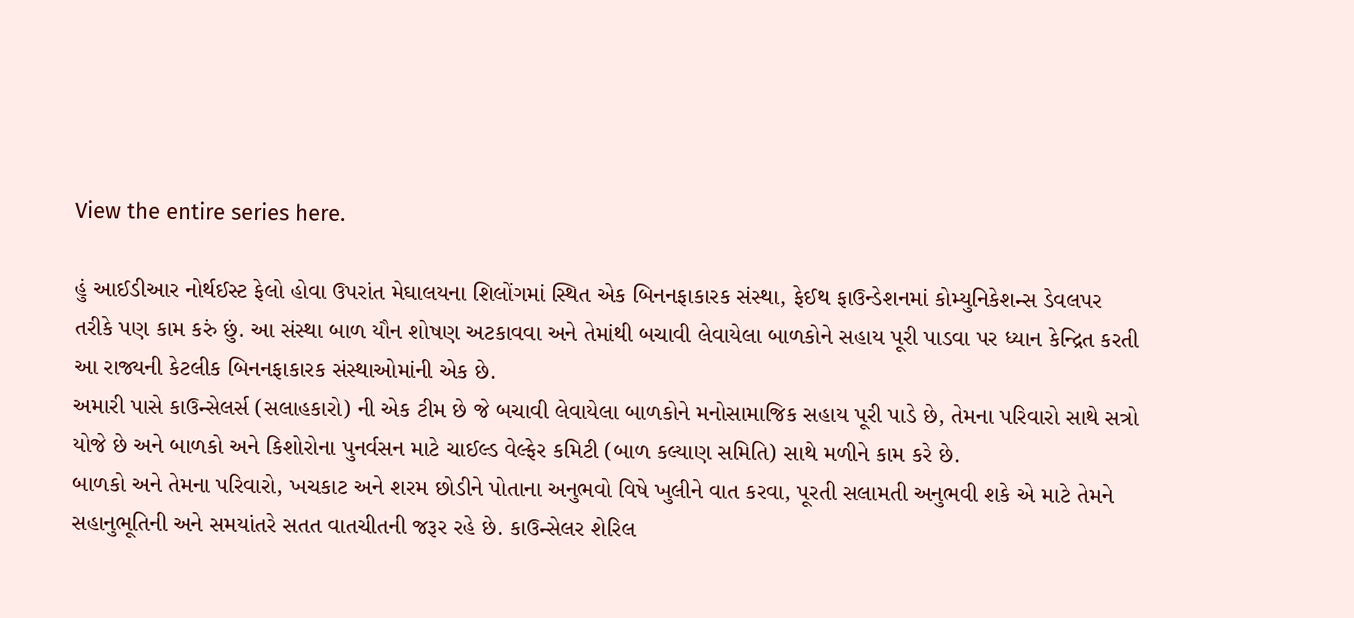View the entire series here.

હું આઈડીઆર નોર્થઈસ્ટ ફેલો હોવા ઉપરાંત મેઘાલયના શિલોંગમાં સ્થિત એક બિનનફાકારક સંસ્થા, ફેઈથ ફાઉન્ડેશનમાં કોમ્યુનિકેશન્સ ડેવલપર તરીકે પણ કામ કરું છું. આ સંસ્થા બાળ યૌન શોષણ અટકાવવા અને તેમાંથી બચાવી લેવાયેલા બાળકોને સહાય પૂરી પાડવા પર ધ્યાન કેન્દ્રિત કરતી આ રાજ્યની કેટલીક બિનનફાકારક સંસ્થાઓમાંની એક છે.
અમારી પાસે કાઉન્સેલર્સ (સલાહકારો) ની એક ટીમ છે જે બચાવી લેવાયેલા બાળકોને મનોસામાજિક સહાય પૂરી પાડે છે, તેમના પરિવારો સાથે સત્રો યોજે છે અને બાળકો અને કિશોરોના પુનર્વસન માટે ચાઈલ્ડ વેલ્ફેર કમિટી (બાળ કલ્યાણ સમિતિ) સાથે મળીને કામ કરે છે.
બાળકો અને તેમના પરિવારો, ખચકાટ અને શરમ છોડીને પોતાના અનુભવો વિષે ખુલીને વાત કરવા, પૂરતી સલામતી અનુભવી શકે એ માટે તેમને સહાનુભૂતિની અને સમયાંતરે સતત વાતચીતની જરૂર રહે છે. કાઉન્સેલર શેરિલ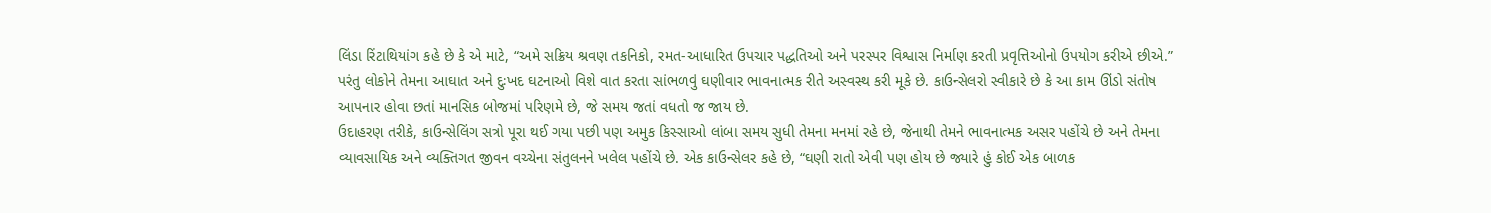લિંડા રિંટાથિયાંગ કહે છે કે એ માટે, “અમે સક્રિય શ્રવણ તકનિકો, રમત-આધારિત ઉપચાર પદ્ધતિઓ અને પરસ્પર વિશ્વાસ નિર્માણ કરતી પ્રવૃત્તિઓનો ઉપયોગ કરીએ છીએ.”
પરંતુ લોકોને તેમના આઘાત અને દુઃખદ ઘટનાઓ વિશે વાત કરતા સાંભળવું ઘણીવાર ભાવનાત્મક રીતે અસ્વસ્થ કરી મૂકે છે. કાઉન્સેલરો સ્વીકારે છે કે આ કામ ઊંડો સંતોષ આપનાર હોવા છતાં માનસિક બોજમાં પરિણમે છે, જે સમય જતાં વધતો જ જાય છે.
ઉદાહરણ તરીકે, કાઉન્સેલિંગ સત્રો પૂરા થઈ ગયા પછી પણ અમુક કિસ્સાઓ લાંબા સમય સુધી તેમના મનમાં રહે છે, જેનાથી તેમને ભાવનાત્મક અસર પહોંચે છે અને તેમના વ્યાવસાયિક અને વ્યક્તિગત જીવન વચ્ચેના સંતુલનને ખલેલ પહોંચે છે. એક કાઉન્સેલર કહે છે, “ઘણી રાતો એવી પણ હોય છે જ્યારે હું કોઈ એક બાળક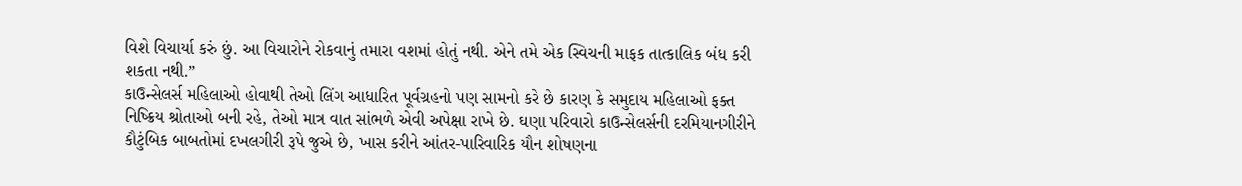વિશે વિચાર્યા કરું છું. આ વિચારોને રોકવાનું તમારા વશમાં હોતું નથી. એને તમે એક સ્વિચની માફક તાત્કાલિક બંધ કરી શકતા નથી.”
કાઉન્સેલર્સ મહિલાઓ હોવાથી તેઓ લિંગ આધારિત પૂર્વગ્રહનો પણ સામનો કરે છે કારણ કે સમુદાય મહિલાઓ ફક્ત નિષ્ક્રિય શ્રોતાઓ બની રહે, તેઓ માત્ર વાત સાંભળે એવી અપેક્ષા રાખે છે. ઘણા પરિવારો કાઉન્સેલર્સની દરમિયાનગીરીને કૌટુંબિક બાબતોમાં દખલગીરી રૂપે જુએ છે, ખાસ કરીને આંતર-પારિવારિક યૌન શોષણના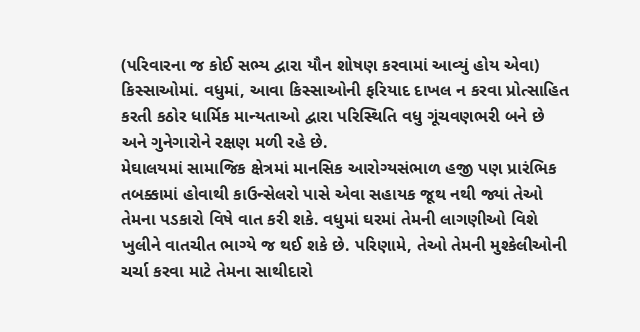(પરિવારના જ કોઈ સભ્ય દ્વારા યૌન શોષણ કરવામાં આવ્યું હોય એવા) કિસ્સાઓમાં. વધુમાં, આવા કિસ્સાઓની ફરિયાદ દાખલ ન કરવા પ્રોત્સાહિત કરતી કઠોર ધાર્મિક માન્યતાઓ દ્વારા પરિસ્થિતિ વધુ ગૂંચવણભરી બને છે અને ગુનેગારોને રક્ષણ મળી રહે છે.
મેઘાલયમાં સામાજિક ક્ષેત્રમાં માનસિક આરોગ્યસંભાળ હજી પણ પ્રારંભિક તબક્કામાં હોવાથી કાઉન્સેલરો પાસે એવા સહાયક જૂથ નથી જ્યાં તેઓ તેમના પડકારો વિષે વાત કરી શકે. વધુમાં ઘરમાં તેમની લાગણીઓ વિશે ખુલીને વાતચીત ભાગ્યે જ થઈ શકે છે. પરિણામે, તેઓ તેમની મુશ્કેલીઓની ચર્ચા કરવા માટે તેમના સાથીદારો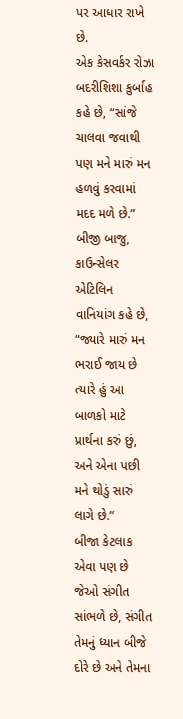પર આધાર રાખે છે.
એક કેસવર્કર રોઝા બદરીશિશા કુર્બાહ કહે છે, “સાંજે ચાલવા જવાથી પણ મને મારું મન હળવું કરવામાં મદદ મળે છે.” બીજી બાજુ, કાઉન્સેલર એટિલિન વાનિયાંગ કહે છે, “જ્યારે મારું મન ભરાઈ જાય છે ત્યારે હું આ બાળકો માટે પ્રાર્થના કરું છું, અને એના પછી મને થોડું સારું લાગે છે.”
બીજા કેટલાક એવા પણ છે જેઓ સંગીત સાંભળે છે, સંગીત તેમનું ધ્યાન બીજે દોરે છે અને તેમના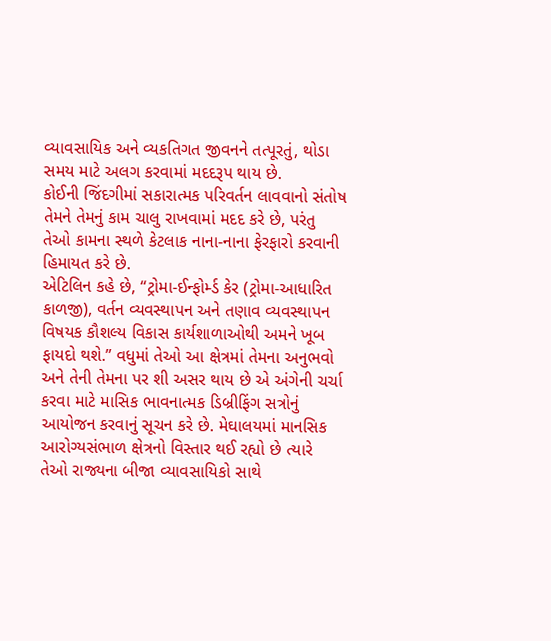વ્યાવસાયિક અને વ્યકતિગત જીવનને તત્પૂરતું, થોડા સમય માટે અલગ કરવામાં મદદરૂપ થાય છે.
કોઈની જિંદગીમાં સકારાત્મક પરિવર્તન લાવવાનો સંતોષ તેમને તેમનું કામ ચાલુ રાખવામાં મદદ કરે છે, પરંતુ તેઓ કામના સ્થળે કેટલાક નાના-નાના ફેરફારો કરવાની હિમાયત કરે છે.
એટિલિન કહે છે, “ટ્રોમા-ઈન્ફોર્મ્ડ કેર (ટ્રોમા-આધારિત કાળજી), વર્તન વ્યવસ્થાપન અને તણાવ વ્યવસ્થાપન વિષયક કૌશલ્ય વિકાસ કાર્યશાળાઓથી અમને ખૂબ ફાયદો થશે.” વધુમાં તેઓ આ ક્ષેત્રમાં તેમના અનુભવો અને તેની તેમના પર શી અસર થાય છે એ અંગેની ચર્ચા કરવા માટે માસિક ભાવનાત્મક ડિબ્રીફિંગ સત્રોનું આયોજન કરવાનું સૂચન કરે છે. મેઘાલયમાં માનસિક આરોગ્યસંભાળ ક્ષેત્રનો વિસ્તાર થઈ રહ્યો છે ત્યારે તેઓ રાજ્યના બીજા વ્યાવસાયિકો સાથે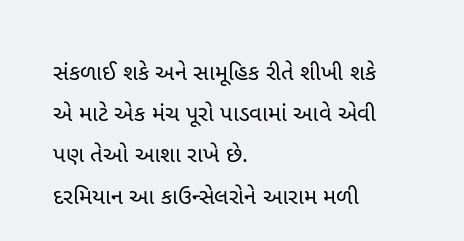સંકળાઈ શકે અને સામૂહિક રીતે શીખી શકે એ માટે એક મંચ પૂરો પાડવામાં આવે એવી પણ તેઓ આશા રાખે છે.
દરમિયાન આ કાઉન્સેલરોને આરામ મળી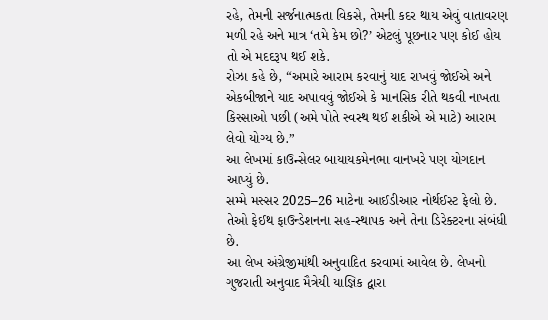રહે, તેમની સર્જનાત્મકતા વિકસે, તેમની કદર થાય એવું વાતાવરણ મળી રહે અને માત્ર ‘તમે કેમ છો?’ એટલું પૂછનાર પણ કોઈ હોય તો એ મદદરૂપ થઈ શકે.
રોઝા કહે છે, “અમારે આરામ કરવાનું યાદ રાખવું જોઈએ અને એકબીજાને યાદ અપાવવું જોઈએ કે માનસિક રીતે થકવી નાખતા કિસ્સાઓ પછી (અમે પોતે સ્વસ્થ થઈ શકીએ એ માટે) આરામ લેવો યોગ્ય છે.”
આ લેખમાં કાઉન્સેલર બાયાયકમેનભા વાનખરે પણ યોગદાન આપ્યું છે.
સમ્મે મસ્સર 2025–26 માટેના આઈડીઆર નોર્થઈસ્ટ ફેલો છે. તેઓ ફેઈથ ફાઉન્ડેશનના સહ-સ્થાપક અને તેના ડિરેક્ટરના સંબંધી છે.
આ લેખ અંગ્રેજીમાંથી અનુવાદિત કરવામાં આવેલ છે. લેખનો ગુજરાતી અનુવાદ મૈત્રેયી યાજ્ઞિક દ્વારા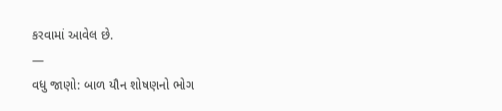કરવામાં આવેલ છે.
—
વધુ જાણો: બાળ યૌન શોષણનો ભોગ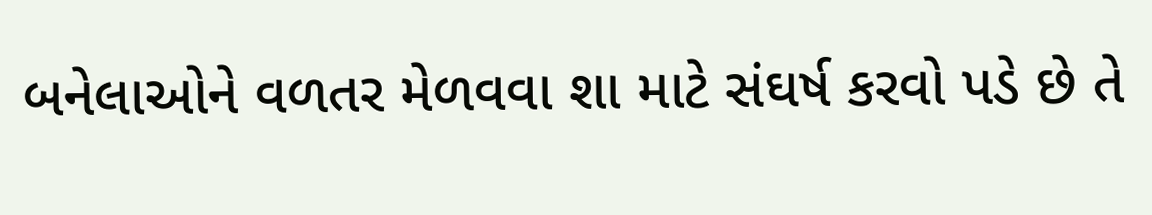બનેલાઓને વળતર મેળવવા શા માટે સંઘર્ષ કરવો પડે છે તે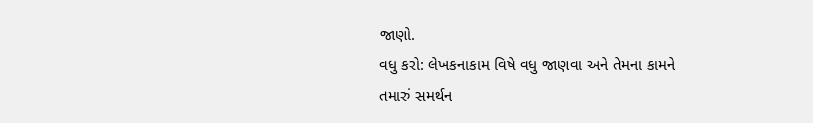જાણો.
વધુ કરો: લેખકનાકામ વિષે વધુ જાણવા અને તેમના કામને તમારું સમર્થન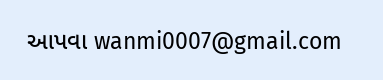આપવા wanmi0007@gmail.com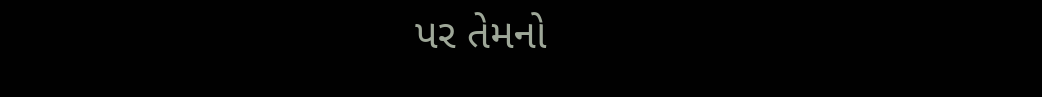પર તેમનો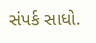સંપર્ક સાધો.